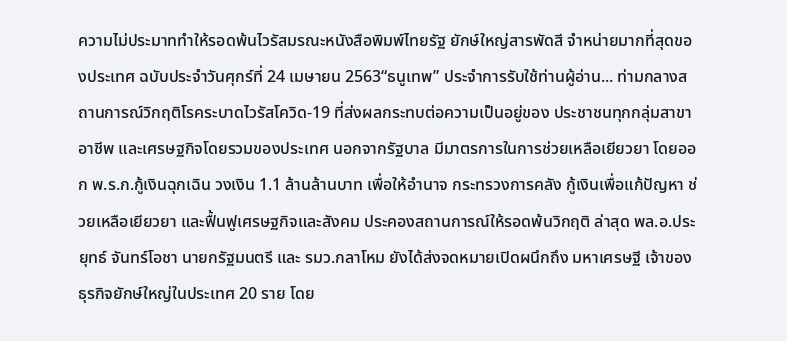ความไม่ประมาททำให้รอดพ้นไวรัสมรณะหนังสือพิมพ์ไทยรัฐ ยักษ์ใหญ่สารพัดสี จำหน่ายมากที่สุดของประเทศ ฉบับประจำวันศุกร์ที่ 24 เมษายน 2563“ธนูเทพ” ประจำการรับใช้ท่านผู้อ่าน... ท่ามกลางสถานการณ์วิกฤติโรคระบาดไวรัสโควิด-19 ที่ส่งผลกระทบต่อความเป็นอยู่ของ ประชาชนทุกกลุ่มสาขาอาชีพ และเศรษฐกิจโดยรวมของประเทศ นอกจากรัฐบาล มีมาตรการในการช่วยเหลือเยียวยา โดยออก พ.ร.ก.กู้เงินฉุกเฉิน วงเงิน 1.1 ล้านล้านบาท เพื่อให้อำนาจ กระทรวงการคลัง กู้เงินเพื่อแก้ปัญหา ช่วยเหลือเยียวยา และฟื้นฟูเศรษฐกิจและสังคม ประคองสถานการณ์ให้รอดพ้นวิกฤติ ล่าสุด พล.อ.ประยุทธ์ จันทร์โอชา นายกรัฐมนตรี และ รมว.กลาโหม ยังได้ส่งจดหมายเปิดผนึกถึง มหาเศรษฐี เจ้าของธุรกิจยักษ์ใหญ่ในประเทศ 20 ราย โดย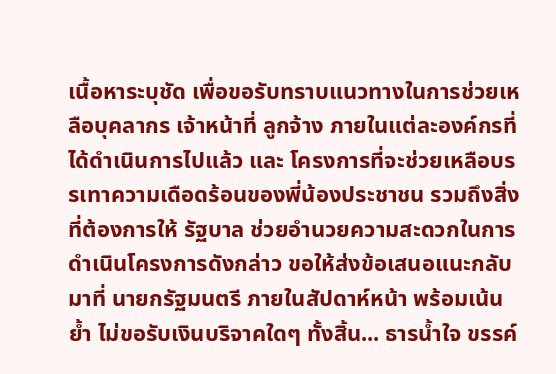เนื้อหาระบุชัด เพื่อขอรับทราบแนวทางในการช่วยเหลือบุคลากร เจ้าหน้าที่ ลูกจ้าง ภายในแต่ละองค์กรที่ได้ดำเนินการไปแล้ว และ โครงการที่จะช่วยเหลือบรรเทาความเดือดร้อนของพี่น้องประชาชน รวมถึงสิ่งที่ต้องการให้ รัฐบาล ช่วยอำนวยความสะดวกในการดำเนินโครงการดังกล่าว ขอให้ส่งข้อเสนอแนะกลับมาที่ นายกรัฐมนตรี ภายในสัปดาห์หน้า พร้อมเน้นย้ำ ไม่ขอรับเงินบริจาคใดๆ ทั้งสิ้น... ธารน้ำใจ ขรรค์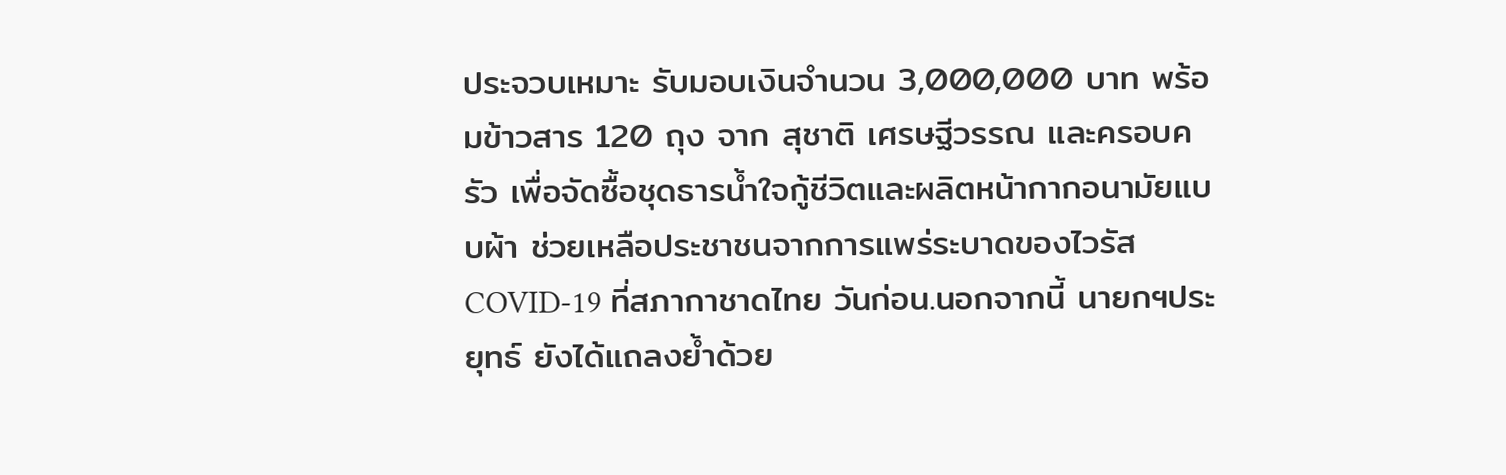ประจวบเหมาะ รับมอบเงินจำนวน 3,000,000 บาท พร้อมข้าวสาร 120 ถุง จาก สุชาติ เศรษฐีวรรณ และครอบครัว เพื่อจัดซื้อชุดธารน้ำใจกู้ชีวิตและผลิตหน้ากากอนามัยแบบผ้า ช่วยเหลือประชาชนจากการแพร่ระบาดของไวรัส COVID-19 ที่สภากาชาดไทย วันก่อน.นอกจากนี้ นายกฯประยุทธ์ ยังได้แถลงย้ำด้วย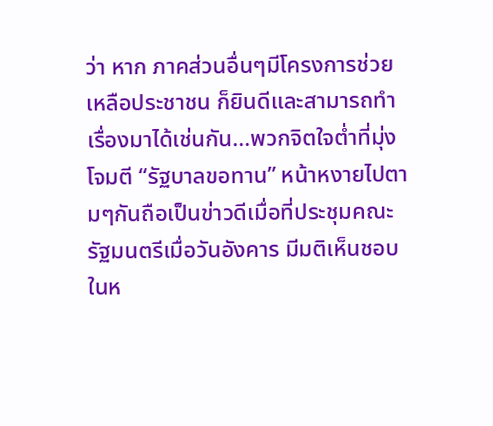ว่า หาก ภาคส่วนอื่นๆมีโครงการช่วยเหลือประชาชน ก็ยินดีและสามารถทำเรื่องมาได้เช่นกัน...พวกจิตใจต่ำที่มุ่งโจมตี “รัฐบาลขอทาน” หน้าหงายไปตามๆกันถือเป็นข่าวดีเมื่อที่ประชุมคณะรัฐมนตรีเมื่อวันอังคาร มีมติเห็นชอบในห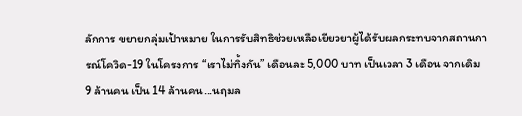ลักการ ขยายกลุ่มเป้าหมาย ในการรับสิทธิช่วยเหลือเยียวยาผู้ได้รับผลกระทบจากสถานการณ์โควิด-19 ในโครงการ “เราไม่ทิ้งกัน” เดือนละ 5,000 บาท เป็นเวลา 3 เดือน จากเดิม 9 ล้านคน เป็น 14 ล้านคน...นฤมล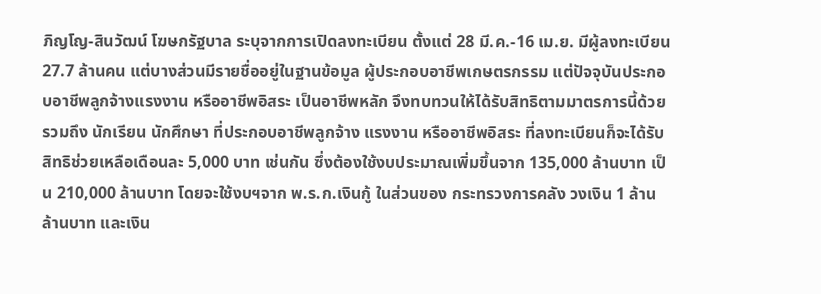ภิญโญ-สินวัฒน์ โฆษกรัฐบาล ระบุจากการเปิดลงทะเบียน ตั้งแต่ 28 มี.ค.-16 เม.ย. มีผู้ลงทะเบียน 27.7 ล้านคน แต่บางส่วนมีรายชื่ออยู่ในฐานข้อมูล ผู้ประกอบอาชีพเกษตรกรรม แต่ปัจจุบันประกอบอาชีพลูกจ้างแรงงาน หรืออาชีพอิสระ เป็นอาชีพหลัก จึงทบทวนให้ได้รับสิทธิตามมาตรการนี้ด้วย รวมถึง นักเรียน นักศึกษา ที่ประกอบอาชีพลูกจ้าง แรงงาน หรืออาชีพอิสระ ที่ลงทะเบียนก็จะได้รับสิทธิช่วยเหลือเดือนละ 5,000 บาท เช่นกัน ซึ่งต้องใช้งบประมาณเพิ่มขึ้นจาก 135,000 ล้านบาท เป็น 210,000 ล้านบาท โดยจะใช้งบฯจาก พ.ร.ก.เงินกู้ ในส่วนของ กระทรวงการคลัง วงเงิน 1 ล้านล้านบาท และเงิน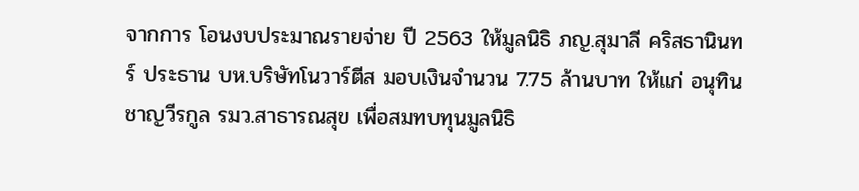จากการ โอนงบประมาณรายจ่าย ปี 2563 ให้มูลนิธิ ภญ.สุมาลี คริสธานินทร์ ประธาน บห.บริษัทโนวาร์ตีส มอบเงินจำนวน 7.75 ล้านบาท ให้แก่ อนุทิน ชาญวีรกูล รมว.สาธารณสุข เพื่อสมทบทุนมูลนิธิ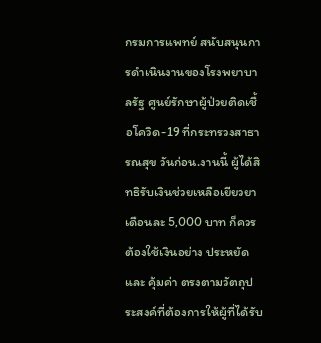กรมการแพทย์ สนับสนุนการดำเนินงานของโรงพยาบาลรัฐ ศูนย์รักษาผู้ป่วยติดเชื้อโควิด-19 ที่กระทรวงสาธารณสุข วันก่อน.งานนี้ ผู้ได้สิทธิรับเงินช่วยเหลือเยียวยา เดือนละ 5,000 บาท ก็ควรต้องใช้เงินอย่าง ประหยัด และ คุ้มค่า ตรงตามวัตถุประสงค์ที่ต้องการให้ผู้ที่ได้รับ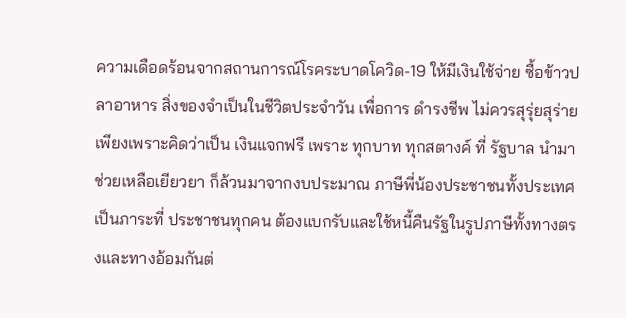ความเดือดร้อนจากสถานการณ์โรคระบาดโควิด-19 ให้มีเงินใช้จ่าย ซื้อข้าวปลาอาหาร สิ่งของจำเป็นในชีวิตประจำวัน เพื่อการ ดำรงชีพ ไม่ควรสุรุ่ยสุร่าย เพียงเพราะคิดว่าเป็น เงินแจกฟรี เพราะ ทุกบาท ทุกสตางค์ ที่ รัฐบาล นำมาช่วยเหลือเยียวยา ก็ล้วนมาจากงบประมาณ ภาษีพี่น้องประชาชนทั้งประเทศ เป็นภาระที่ ประชาชนทุกคน ต้องแบกรับและใช้หนี้คืนรัฐในรูปภาษีทั้งทางตรงและทางอ้อมกันต่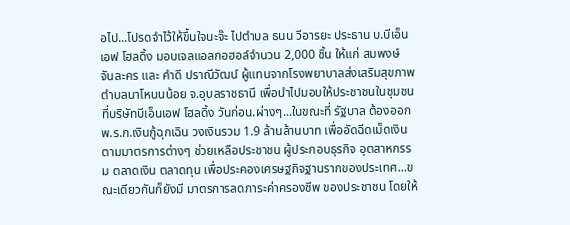อไป...โปรดจำไว้ให้ขึ้นใจนะจ๊ะ ไปตำบล ธนน วีอารยะ ประธาน บ.บีเอ็นเอฟ โฮลดิ้ง มอบเจลแอลกอฮอล์จำนวน 2,000 ชิ้น ให้แก่ สมพงษ์ จันละคร และ คำดี ปราณีวัฒน์ ผู้แทนจากโรงพยาบาลส่งเสริมสุขภาพตำบลนาโหนนน้อย จ.อุบลราชธานี เพื่อนำไปมอบให้ประชาชนในชุมชน ที่บริษัทบีเอ็นเอฟ โฮลดิ้ง วันก่อน.ผ่างๆ...ในขณะที่ รัฐบาล ต้องออก พ.ร.ก.เงินกู้ฉุกเฉิน วงเงินรวม 1.9 ล้านล้านบาท เพื่ออัดฉีดเม็ดเงินตามมาตรการต่างๆ ช่วยเหลือประชาชน ผู้ประกอบธุรกิจ อุตสาหกรรม ตลาดเงิน ตลาดทุน เพื่อประคองเศรษฐกิจฐานรากของประเทศ...ขณะเดียวกันก็ยังมี มาตรการลดภาระค่าครองชีพ ของประชาชน โดยให้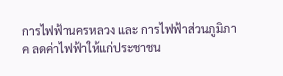การไฟฟ้านครหลวง และ การไฟฟ้าส่วนภูมิภาค ลดค่าไฟฟ้าให้แก่ประชาชน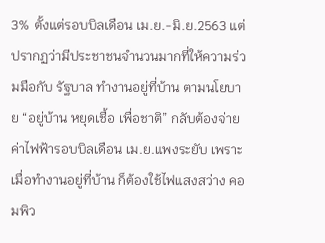3% ตั้งแต่รอบบิลเดือน เม.ย.-มิ.ย.2563 แต่ปรากฏว่ามีประชาชนจำนวนมากที่ให้ความร่วมมือกับ รัฐบาล ทำงานอยู่ที่บ้าน ตามนโยบาย “อยู่บ้าน หยุดเชื้อ เพื่อชาติ” กลับต้องจ่ายค่าไฟฟ้ารอบบิลเดือน เม.ย.แพงระยับ เพราะเมื่อทำงานอยู่ที่บ้าน ก็ต้องใช้ไฟแสงสว่าง คอมพิว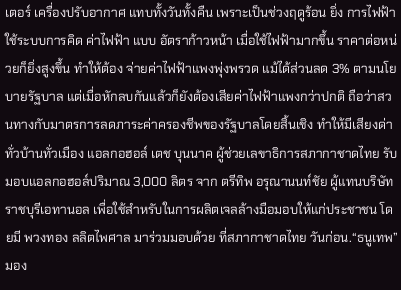เตอร์ เครื่องปรับอากาศ แทบทั้งวันทั้งคืน เพราะเป็นช่วงฤดูร้อน ยิ่ง การไฟฟ้า ใช้ระบบการคิด ค่าไฟฟ้า แบบ อัตราก้าวหน้า เมื่อใช้ไฟฟ้ามากขึ้น ราคาต่อหน่วยก็ยิ่งสูงขึ้น ทำให้ต้อง จ่ายค่าไฟฟ้าแพงพุ่งพรวด แม้ได้ส่วนลด 3% ตามนโยบายรัฐบาล แต่เมื่อหักลบกันแล้วก็ยังต้องเสียค่าไฟฟ้าแพงกว่าปกติ ถือว่าสวนทางกับมาตรการลดภาระค่าครองชีพของรัฐบาลโดยสิ้นเชิง ทำให้มีเสียงด่าทั่วบ้านทั่วเมือง แอลกอฮอล์ เตช บุนนาค ผู้ช่วยเลขาธิการสภากาชาดไทย รับมอบแอลกอฮอล์ปริมาณ 3,000 ลิตร จาก ตรีทิพ อรุณานนท์ชัย ผู้แทนบริษัท ราชบุรีเอทานอล เพื่อใช้สำหรับในการผลิตเจลล้างมือมอบให้แก่ประชาชน โดยมี พวงทอง ลลิตไพศาล มาร่วมมอบด้วย ที่สภากาชาดไทย วันก่อน.“ธนูเทพ” มอง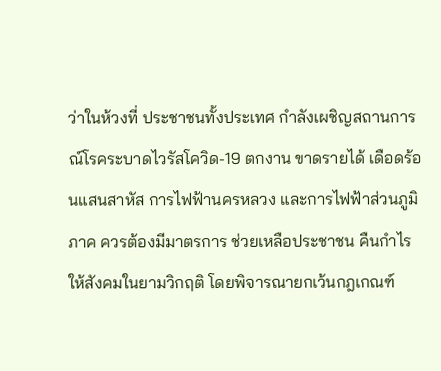ว่าในห้วงที่ ประชาชนทั้งประเทศ กำลังเผชิญสถานการณ์โรคระบาดไวรัสโควิด-19 ตกงาน ขาดรายได้ เดือดร้อนแสนสาหัส การไฟฟ้านครหลวง และการไฟฟ้าส่วนภูมิภาค ควรต้องมีมาตรการ ช่วยเหลือประชาชน คืนกำไรให้สังคมในยามวิกฤติ โดยพิจารณายกเว้นกฎเกณฑ์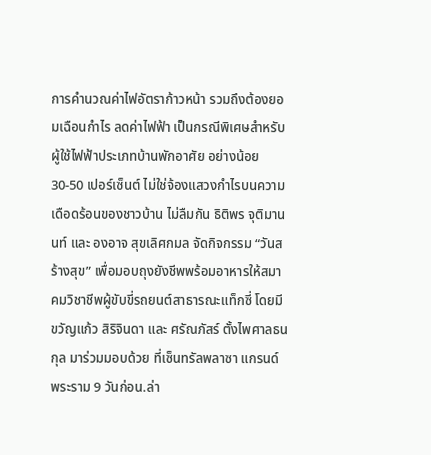การคำนวณค่าไฟอัตราก้าวหน้า รวมถึงต้องยอมเฉือนกำไร ลดค่าไฟฟ้า เป็นกรณีพิเศษสำหรับผู้ใช้ไฟฟ้าประเภทบ้านพักอาศัย อย่างน้อย 30-50 เปอร์เซ็นต์ ไม่ใช่จ้องแสวงกำไรบนความเดือดร้อนของชาวบ้าน ไม่ลืมกัน ธิติพร จุติมานนท์ และ องอาจ สุขเลิศกมล จัดกิจกรรม “วันสร้างสุข” เพื่อมอบถุงยังชีพพร้อมอาหารให้สมาคมวิชาชีพผู้ขับขี่รถยนต์สาธารณะแท็กซี่ โดยมี ขวัญแก้ว สิริจินดา และ ศรัณภัสร์ ตั้งไพศาลธนกุล มาร่วมมอบด้วย ที่เซ็นทรัลพลาซา แกรนด์ พระราม 9 วันก่อน.ล่า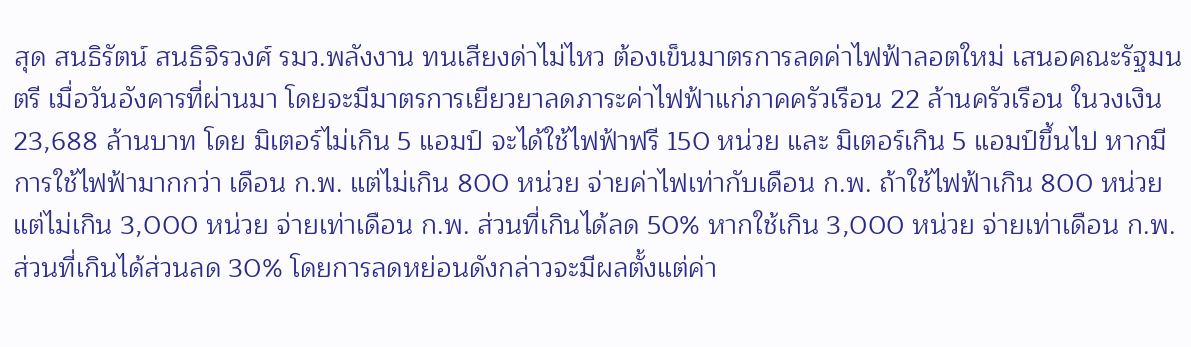สุด สนธิรัตน์ สนธิจิรวงศ์ รมว.พลังงาน ทนเสียงด่าไม่ไหว ต้องเข็นมาตรการลดค่าไฟฟ้าลอตใหม่ เสนอคณะรัฐมนตรี เมื่อวันอังคารที่ผ่านมา โดยจะมีมาตรการเยียวยาลดภาระค่าไฟฟ้าแก่ภาคครัวเรือน 22 ล้านครัวเรือน ในวงเงิน 23,688 ล้านบาท โดย มิเตอร์ไม่เกิน 5 แอมป์ จะได้ใช้ไฟฟ้าฟรี 150 หน่วย และ มิเตอร์เกิน 5 แอมป์ขึ้นไป หากมีการใช้ไฟฟ้ามากกว่า เดือน ก.พ. แต่ไม่เกิน 800 หน่วย จ่ายค่าไฟเท่ากับเดือน ก.พ. ถ้าใช้ไฟฟ้าเกิน 800 หน่วย แต่ไม่เกิน 3,000 หน่วย จ่ายเท่าเดือน ก.พ. ส่วนที่เกินได้ลด 50% หากใช้เกิน 3,000 หน่วย จ่ายเท่าเดือน ก.พ. ส่วนที่เกินได้ส่วนลด 30% โดยการลดหย่อนดังกล่าวจะมีผลตั้งแต่ค่า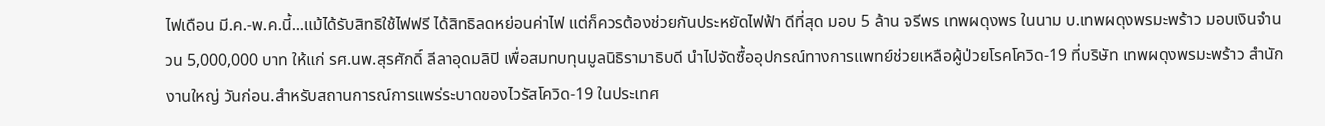ไฟเดือน มี.ค.-พ.ค.นี้...แม้ได้รับสิทธิใช้ไฟฟรี ได้สิทธิลดหย่อนค่าไฟ แต่ก็ควรต้องช่วยกันประหยัดไฟฟ้า ดีที่สุด มอบ 5 ล้าน จรีพร เทพผดุงพร ในนาม บ.เทพผดุงพรมะพร้าว มอบเงินจำนวน 5,000,000 บาท ให้แก่ รศ.นพ.สุรศักดิ์ ลีลาอุดมลิปิ เพื่อสมทบทุนมูลนิธิรามาธิบดี นำไปจัดซื้ออุปกรณ์ทางการแพทย์ช่วยเหลือผู้ป่วยโรคโควิด-19 ที่บริษัท เทพผดุงพรมะพร้าว สำนักงานใหญ่ วันก่อน.สำหรับสถานการณ์การแพร่ระบาดของไวรัสโควิด-19 ในประเทศ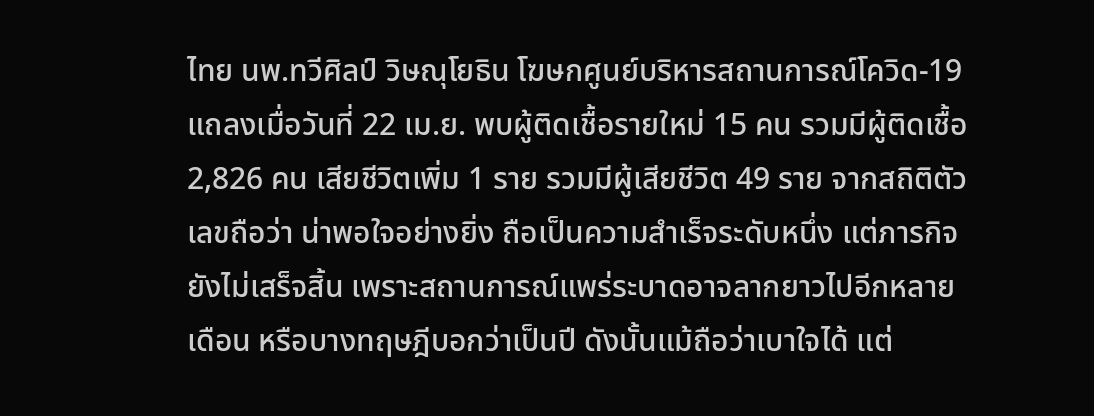ไทย นพ.ทวีศิลป์ วิษณุโยธิน โฆษกศูนย์บริหารสถานการณ์โควิด-19 แถลงเมื่อวันที่ 22 เม.ย. พบผู้ติดเชื้อรายใหม่ 15 คน รวมมีผู้ติดเชื้อ 2,826 คน เสียชีวิตเพิ่ม 1 ราย รวมมีผู้เสียชีวิต 49 ราย จากสถิติตัวเลขถือว่า น่าพอใจอย่างยิ่ง ถือเป็นความสำเร็จระดับหนึ่ง แต่ภารกิจยังไม่เสร็จสิ้น เพราะสถานการณ์แพร่ระบาดอาจลากยาวไปอีกหลายเดือน หรือบางทฤษฎีบอกว่าเป็นปี ดังนั้นแม้ถือว่าเบาใจได้ แต่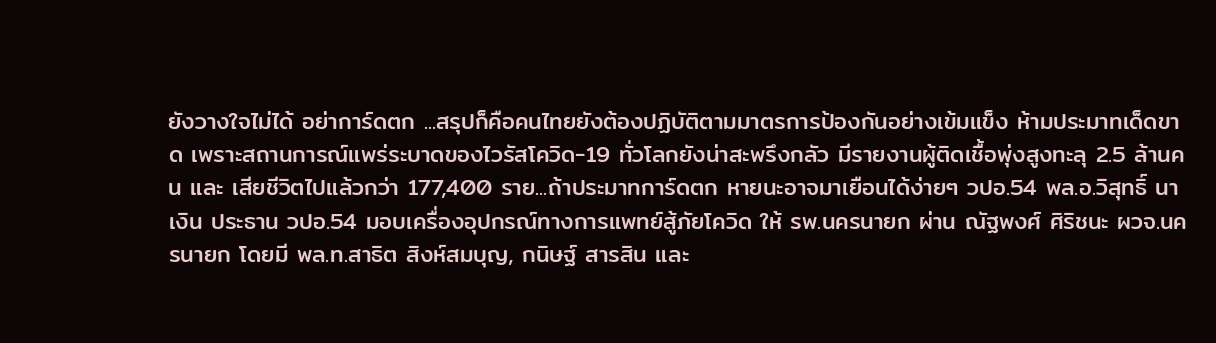ยังวางใจไม่ได้ อย่าการ์ดตก ...สรุปก็คือคนไทยยังต้องปฏิบัติตามมาตรการป้องกันอย่างเข้มแข็ง ห้ามประมาทเด็ดขาด เพราะสถานการณ์แพร่ระบาดของไวรัสโควิด-19 ทั่วโลกยังน่าสะพรึงกลัว มีรายงานผู้ติดเชื้อพุ่งสูงทะลุ 2.5 ล้านคน และ เสียชีวิตไปแล้วกว่า 177,400 ราย...ถ้าประมาทการ์ดตก หายนะอาจมาเยือนได้ง่ายๆ วปอ.54 พล.อ.วิสุทธิ์ นาเงิน ประธาน วปอ.54 มอบเครื่องอุปกรณ์ทางการแพทย์สู้ภัยโควิด ให้ รพ.นครนายก ผ่าน ณัฐพงศ์ ศิริชนะ ผวจ.นครนายก โดยมี พล.ท.สาธิต สิงห์สมบุญ, กนิษฐ์ สารสิน และ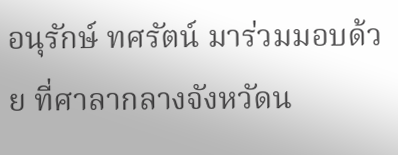อนุรักษ์ ทศรัตน์ มาร่วมมอบด้วย ที่ศาลากลางจังหวัดน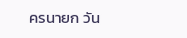ครนายก วัน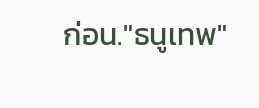ก่อน."ธนูเทพ"